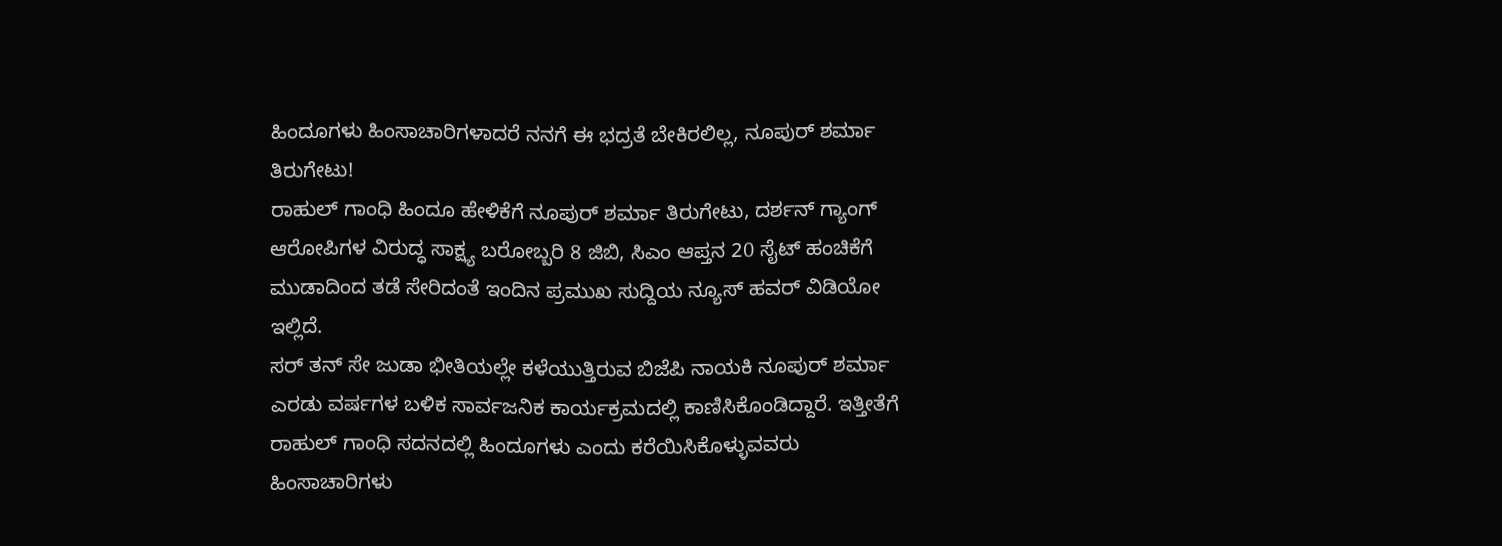ಹಿಂದೂಗಳು ಹಿಂಸಾಚಾರಿಗಳಾದರೆ ನನಗೆ ಈ ಭದ್ರತೆ ಬೇಕಿರಲಿಲ್ಲ, ನೂಪುರ್ ಶರ್ಮಾ ತಿರುಗೇಟು!
ರಾಹುಲ್ ಗಾಂಧಿ ಹಿಂದೂ ಹೇಳಿಕೆಗೆ ನೂಪುರ್ ಶರ್ಮಾ ತಿರುಗೇಟು, ದರ್ಶನ್ ಗ್ಯಾಂಗ್ ಆರೋಪಿಗಳ ವಿರುದ್ಧ ಸಾಕ್ಷ್ಯ ಬರೋಬ್ಬರಿ 8 ಜಿಬಿ, ಸಿಎಂ ಆಪ್ತನ 20 ಸೈಟ್ ಹಂಚಿಕೆಗೆ ಮುಡಾದಿಂದ ತಡೆ ಸೇರಿದಂತೆ ಇಂದಿನ ಪ್ರಮುಖ ಸುದ್ದಿಯ ನ್ಯೂಸ್ ಹವರ್ ವಿಡಿಯೋ ಇಲ್ಲಿದೆ.
ಸರ್ ತನ್ ಸೇ ಜುಡಾ ಭೀತಿಯಲ್ಲೇ ಕಳೆಯುತ್ತಿರುವ ಬಿಜೆಪಿ ನಾಯಕಿ ನೂಪುರ್ ಶರ್ಮಾ ಎರಡು ವರ್ಷಗಳ ಬಳಿಕ ಸಾರ್ವಜನಿಕ ಕಾರ್ಯಕ್ರಮದಲ್ಲಿ ಕಾಣಿಸಿಕೊಂಡಿದ್ದಾರೆ. ಇತ್ತೀತೆಗೆ ರಾಹುಲ್ ಗಾಂಧಿ ಸದನದಲ್ಲಿ ಹಿಂದೂಗಳು ಎಂದು ಕರೆಯಿಸಿಕೊಳ್ಳುವವರು ಹಿಂಸಾಚಾರಿಗಳು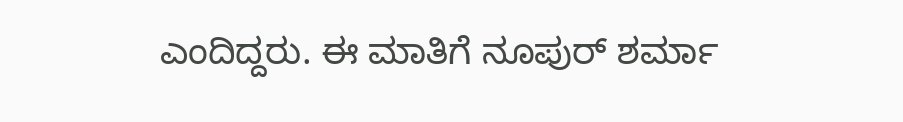ಎಂದಿದ್ದರು. ಈ ಮಾತಿಗೆ ನೂಪುರ್ ಶರ್ಮಾ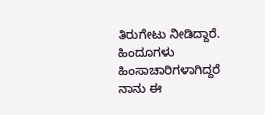ತಿರುಗೇಟು ನೀಡಿದ್ದಾರೆ. ಹಿಂದೂಗಳು ಹಿಂಸಾಚಾರಿಗಳಾಗಿದ್ದರೆ ನಾನು ಈ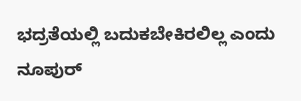ಭದ್ರತೆಯಲ್ಲಿ ಬದುಕಬೇಕಿರಲಿಲ್ಲ ಎಂದು ನೂಪುರ್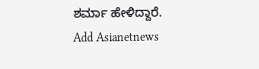ಶರ್ಮಾ ಹೇಳಿದ್ದಾರೆ.
Add Asianetnews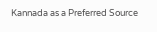Kannada as a Preferred Source